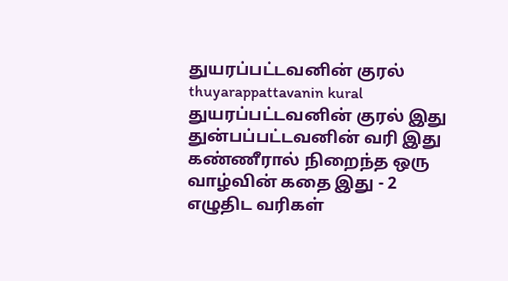துயரப்பட்டவனின் குரல்
thuyarappattavanin kural
துயரப்பட்டவனின் குரல் இது துன்பப்பட்டவனின் வரி இது கண்ணீரால் நிறைந்த ஒரு வாழ்வின் கதை இது - 2
எழுதிட வரிகள்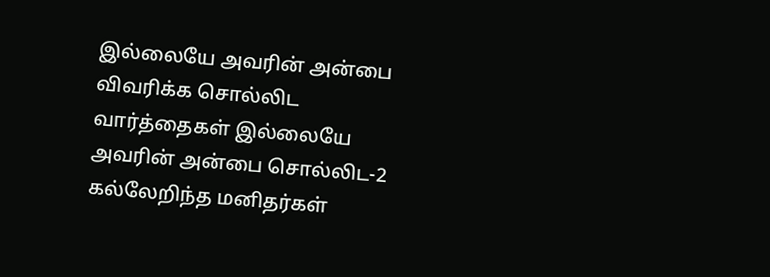இல்லையே அவரின் அன்பை விவரிக்க சொல்லிட வார்த்தைகள் இல்லையே அவரின் அன்பை சொல்லிட-2
கல்லேறிந்த மனிதர்கள்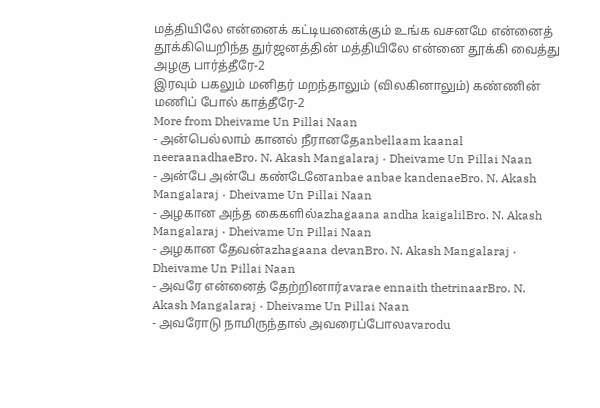மத்தியிலே என்னைக் கட்டியனைக்கும் உங்க வசனமே என்னைத் தூக்கியெறிந்த துர்ஜனத்தின் மத்தியிலே என்னை தூக்கி வைத்து அழகு பார்த்தீரே-2
இரவும் பகலும் மனிதர் மறந்தாலும் (விலகினாலும்) கண்ணின் மணிப் போல் காத்தீரே-2
More from Dheivame Un Pillai Naan
- அன்பெல்லாம் கானல் நீரானதேanbellaam kaanal neeraanadhaeBro. N. Akash Mangalaraj · Dheivame Un Pillai Naan
- அன்பே அன்பே கண்டேனேanbae anbae kandenaeBro. N. Akash Mangalaraj · Dheivame Un Pillai Naan
- அழகான அந்த கைகளில்azhagaana andha kaigalilBro. N. Akash Mangalaraj · Dheivame Un Pillai Naan
- அழகான தேவன்azhagaana devanBro. N. Akash Mangalaraj · Dheivame Un Pillai Naan
- அவரே என்னைத் தேற்றினார்avarae ennaith thetrinaarBro. N. Akash Mangalaraj · Dheivame Un Pillai Naan
- அவரோடு நாமிருந்தால் அவரைப்போலavarodu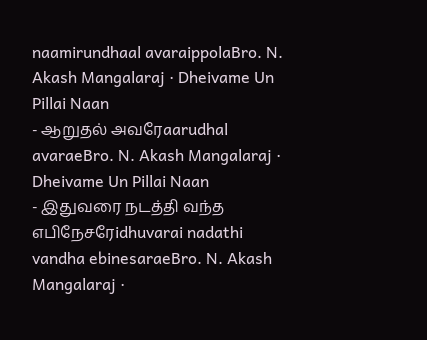naamirundhaal avaraippolaBro. N. Akash Mangalaraj · Dheivame Un Pillai Naan
- ஆறுதல் அவரேaarudhal avaraeBro. N. Akash Mangalaraj · Dheivame Un Pillai Naan
- இதுவரை நடத்தி வந்த எபிநேசரேidhuvarai nadathi vandha ebinesaraeBro. N. Akash Mangalaraj ·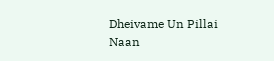Dheivame Un Pillai Naan